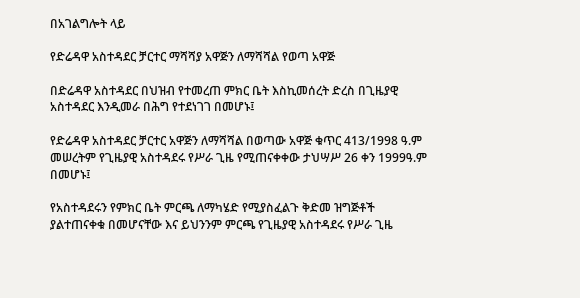በአገልግሎት ላይ

የድሬዳዋ አስተዳደር ቻርተር ማሻሻያ አዋጅን ለማሻሻል የወጣ አዋጅ

በድሬዳዋ አስተዳደር በህዝብ የተመረጠ ምክር ቤት እስኪመሰረት ድረስ በጊዜያዊ አስተዳደር እንዲመራ በሕግ የተደነገገ በመሆኑ፤

የድሬዳዋ አስተዳደር ቻርተር አዋጅን ለማሻሻል በወጣው አዋጅ ቁጥር 413/1998 ዓ.ም መሠረትም የጊዜያዊ አስተዳደሩ የሥራ ጊዜ የሚጠናቀቀው ታህሣሥ 26 ቀን 1999ዓ.ም በመሆኑ፤

የአስተዳደሩን የምክር ቤት ምርጫ ለማካሄድ የሚያስፈልጉ ቅድመ ዝግጅቶች ያልተጠናቀቁ በመሆናቸው እና ይህንንም ምርጫ የጊዜያዊ አስተዳደሩ የሥራ ጊዜ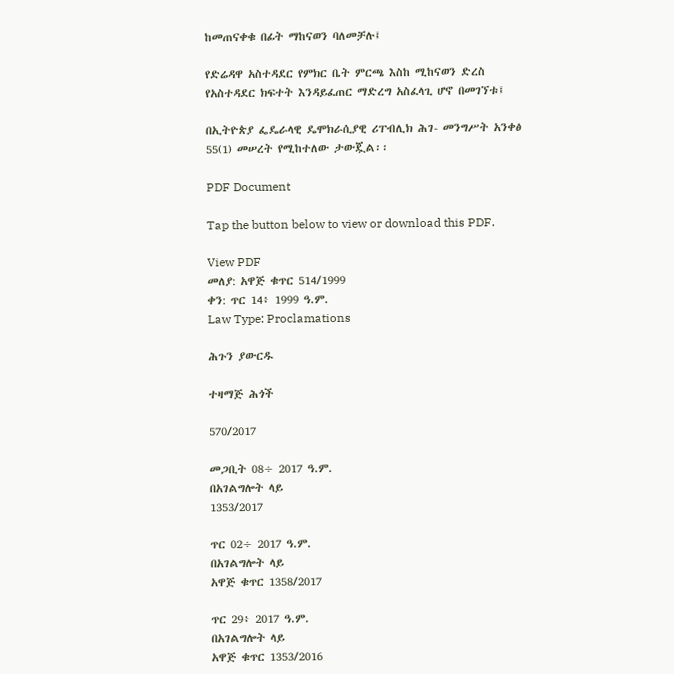ከመጠናቀቁ በፊት ማከናወን ባለመቻሉ፤

የድሬዳዋ አስተዳደር የምክር ቤት ምርጫ እስከ ሚከናወን ድረስ የአስተዳደር ክፍተት እንዳይፈጠር ማድረግ አስፈላጊ ሆኖ በመገኘቱ፤

በኢትዮጵያ ፌዴራላዊ ዴሞክራሲያዊ ሪፐብሊክ ሕገ- መንግሥት አንቀፅ 55(1) መሠረት የሚከተለው ታውጇል፡፡

PDF Document

Tap the button below to view or download this PDF.

View PDF
መለያ: አዋጅ ቁጥር 514/1999
ቀን: ጥር 14፥ 1999 ዓ.ም.
Law Type: Proclamations

ሕጉን ያውርዱ

ተዛማጅ ሕጎች

570/2017

መጋቢት 08÷ 2017 ዓ.ም.
በአገልግሎት ላይ
1353/2017

ጥር 02÷ 2017 ዓ.ም.
በአገልግሎት ላይ
አዋጅ ቁጥር 1358/2017

ጥር 29፥ 2017 ዓ.ም.
በአገልግሎት ላይ
አዋጅ ቁጥር 1353/2016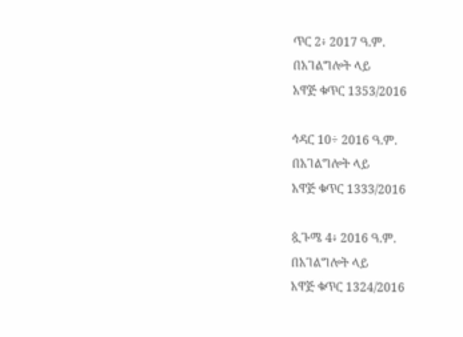ጥር 2፥ 2017 ዓ.ም.
በአገልግሎት ላይ
አዋጅ ቁጥር 1353/2016

ኅዳር 10÷ 2016 ዓ.ም.
በአገልግሎት ላይ
አዋጅ ቁጥር 1333/2016

ጷጉሜ 4፥ 2016 ዓ.ም.
በአገልግሎት ላይ
አዋጅ ቁጥር 1324/2016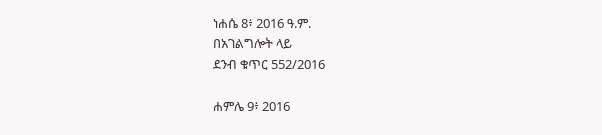ነሐሴ 8፥ 2016 ዓ.ም.
በአገልግሎት ላይ
ደንብ ቁጥር 552/2016

ሐምሌ 9፥ 2016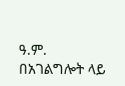ዓ.ም.
በአገልግሎት ላይ